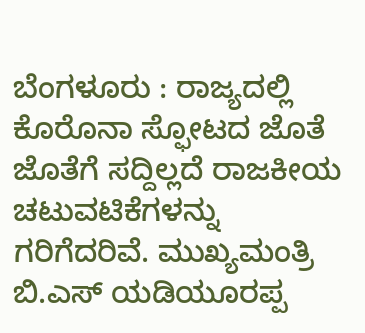ಬೆಂಗಳೂರು : ರಾಜ್ಯದಲ್ಲಿ ಕೊರೊನಾ ಸ್ಫೋಟದ ಜೊತೆ ಜೊತೆಗೆ ಸದ್ದಿಲ್ಲದೆ ರಾಜಕೀಯ ಚಟುವಟಿಕೆಗಳನ್ನು ಗರಿಗೆದರಿವೆ. ಮುಖ್ಯಮಂತ್ರಿ ಬಿ.ಎಸ್ ಯಡಿಯೂರಪ್ಪ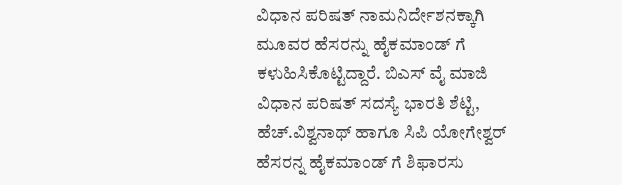ವಿಧಾನ ಪರಿಷತ್ ನಾಮನಿರ್ದೇಶನಕ್ಕಾಗಿ ಮೂವರ ಹೆಸರನ್ನು ಹೈಕಮಾಂಡ್ ಗೆ ಕಳುಹಿಸಿಕೊಟ್ಟಿದ್ದಾರೆ. ಬಿಎಸ್ ವೈ ಮಾಜಿ ವಿಧಾನ ಪರಿಷತ್ ಸದಸ್ಯೆ ಭಾರತಿ ಶೆಟ್ಟಿ, ಹೆಚ್.ವಿಶ್ವನಾಥ್ ಹಾಗೂ ಸಿಪಿ ಯೋಗೇಶ್ವರ್ ಹೆಸರನ್ನ ಹೈಕಮಾಂಡ್ ಗೆ ಶಿಫಾರಸು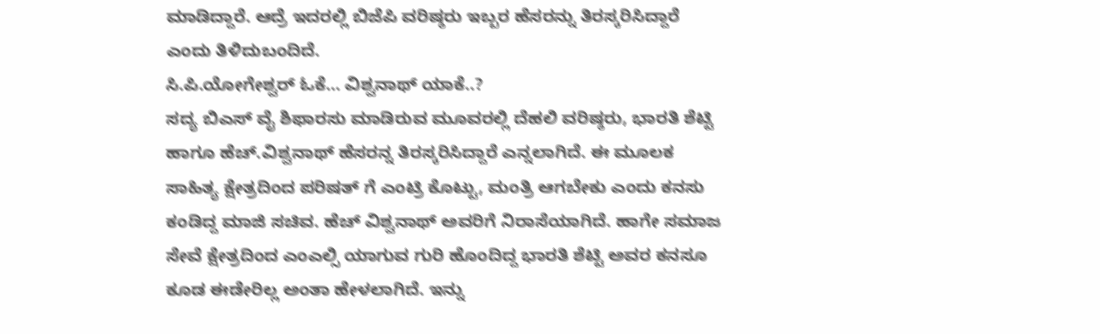ಮಾಡಿದ್ದಾರೆ. ಆದ್ರೆ ಇದರಲ್ಲಿ ಬಿಜೆಪಿ ವರಿಷ್ಠರು ಇಬ್ಬರ ಹೆಸರನ್ನು ತಿರಸ್ಕರಿಸಿದ್ದಾರೆ ಎಂದು ತಿಳಿದುಬಂದಿದೆ.
ಸಿ.ಪಿ.ಯೋಗೇಶ್ವರ್ ಓಕೆ… ವಿಶ್ವನಾಥ್ ಯಾಕೆ..?
ಸದ್ಯ ಬಿಎಸ್ ವೈ ಶಿಫಾರಸು ಮಾಡಿರುವ ಮೂವರಲ್ಲಿ ದೆಹಲಿ ವರಿಷ್ಠರು, ಭಾರತಿ ಶೆಟ್ಟಿ ಹಾಗೂ ಹೆಚ್.ವಿಶ್ವನಾಥ್ ಹೆಸರನ್ನ ತಿರಸ್ಕರಿಸಿದ್ದಾರೆ ಎನ್ನಲಾಗಿದೆ. ಈ ಮೂಲಕ ಸಾಹಿತ್ಯ ಕ್ಷೇತ್ರದಿಂದ ಪರಿಷತ್ ಗೆ ಎಂಟ್ರಿ ಕೊಟ್ಟು, ಮಂತ್ರಿ ಆಗಬೇಕು ಎಂದು ಕನಸು ಕಂಡಿದ್ದ ಮಾಜಿ ಸಚಿವ. ಹೆಚ್ ವಿಶ್ವನಾಥ್ ಅವರಿಗೆ ನಿರಾಸೆಯಾಗಿದೆ. ಹಾಗೇ ಸಮಾಜ ಸೇವೆ ಕ್ಷೇತ್ರದಿಂದ ಎಂಎಲ್ಸಿ ಯಾಗುವ ಗುರಿ ಹೊಂದಿದ್ದ ಭಾರತಿ ಶೆಟ್ಟಿ ಅವರ ಕನಸೂ ಕೂಡ ಈಡೇರಿಲ್ಲ ಅಂತಾ ಹೇಳಲಾಗಿದೆ. ಇನ್ನು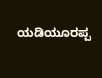ಯಡಿಯೂರಪ್ಪ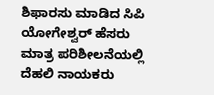ಶಿಫಾರಸು ಮಾಡಿದ ಸಿಪಿ ಯೋಗೇಶ್ವರ್ ಹೆಸರು ಮಾತ್ರ ಪರಿಶೀಲನೆಯಲ್ಲಿ ದೆಹಲಿ ನಾಯಕರು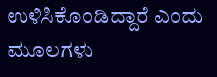ಉಳಿಸಿಕೊಂಡಿದ್ದಾರೆ ಎಂದು ಮೂಲಗಳು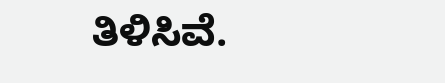ತಿಳಿಸಿವೆ.